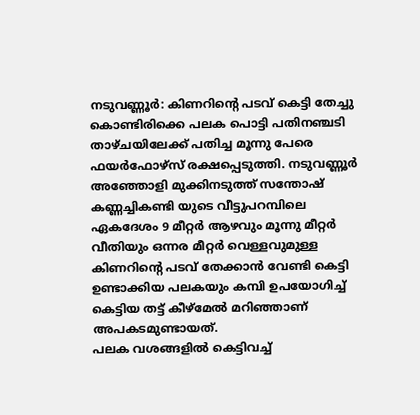നടുവണ്ണൂർ: കിണറിന്റെ പടവ് കെട്ടി തേച്ചു കൊണ്ടിരിക്കെ പലക പൊട്ടി പതിനഞ്ചടി താഴ്ചയിലേക്ക് പതിച്ച മൂന്നു പേരെ ഫയർഫോഴ്സ് രക്ഷപ്പെടുത്തി. നടുവണ്ണൂർ അഞ്ഞോളി മുക്കിനടുത്ത് സന്തോഷ് കണ്ണച്ചികണ്ടി യുടെ വീട്ടുപറമ്പിലെ ഏകദേശം 9 മീറ്റർ ആഴവും മൂന്നു മീറ്റർ വീതിയും ഒന്നര മീറ്റർ വെള്ളവുമുള്ള കിണറിന്റെ പടവ് തേക്കാൻ വേണ്ടി കെട്ടി ഉണ്ടാക്കിയ പലകയും കമ്പി ഉപയോഗിച്ച് കെട്ടിയ തട്ട് കീഴ്മേൽ മറിഞ്ഞാണ് അപകടമുണ്ടായത്.
പലക വശങ്ങളിൽ കെട്ടിവച്ച്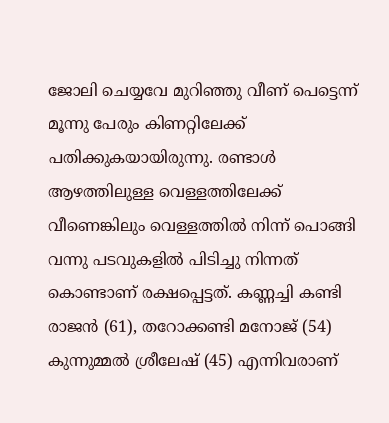ജോലി ചെയ്യവേ മുറിഞ്ഞു വീണ് പെട്ടെന്ന് മൂന്നു പേരും കിണറ്റിലേക്ക് പതിക്കുകയായിരുന്നു. രണ്ടാൾ ആഴത്തിലുള്ള വെള്ളത്തിലേക്ക് വീണെങ്കിലും വെള്ളത്തിൽ നിന്ന് പൊങ്ങി വന്നു പടവുകളിൽ പിടിച്ചു നിന്നത് കൊണ്ടാണ് രക്ഷപ്പെട്ടത്. കണ്ണച്ചി കണ്ടി രാജൻ (61), തറോക്കണ്ടി മനോജ് (54) കുന്നുമ്മൽ ശ്രീലേഷ് (45) എന്നിവരാണ്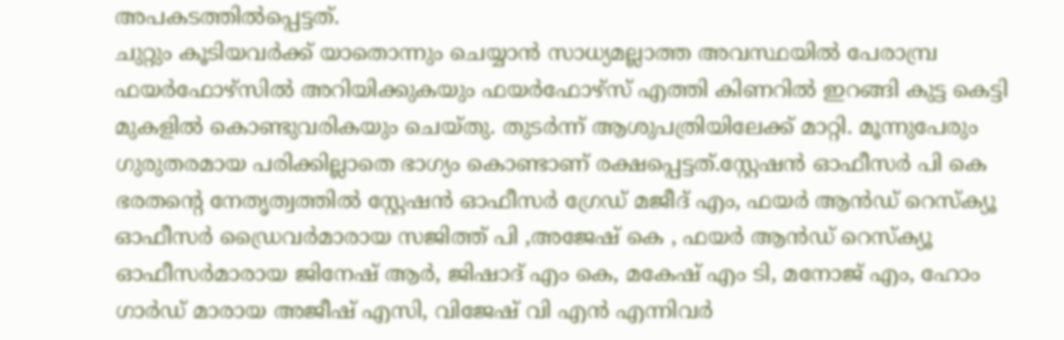അപകടത്തിൽപ്പെട്ടത്.
ചുറ്റും കൂടിയവർക്ക് യാതൊന്നും ചെയ്യാൻ സാധ്യമല്ലാത്ത അവസ്ഥയിൽ പേരാമ്പ്ര ഫയർഫോഴ്സിൽ അറിയിക്കുകയും ഫയർഫോഴ്സ് എത്തി കിണറിൽ ഇറങ്ങി കുട്ട കെട്ടി മുകളിൽ കൊണ്ടുവരികയും ചെയ്തു. തുടർന്ന് ആശുപത്രിയിലേക്ക് മാറ്റി. മൂന്നുപേരും ഗുരുതരമായ പരിക്കില്ലാതെ ഭാഗ്യം കൊണ്ടാണ് രക്ഷപ്പെട്ടത്.സ്റ്റേഷൻ ഓഫീസർ പി കെ ഭരതൻ്റെ നേതൃത്വത്തിൽ സ്റ്റേഷൻ ഓഫീസർ ഗ്രേഡ് മജീദ് എം, ഫയർ ആൻഡ് റെസ്ക്യൂ ഓഫീസർ ഡ്രൈവർമാരായ സജിത്ത് പി ,അജേഷ് കെ , ഫയർ ആൻഡ് റെസ്ക്യൂ ഓഫീസർമാരായ ജിനേഷ് ആർ, ജിഷാദ് എം കെ, മകേഷ് എം ടി, മനോജ് എം, ഹോം ഗാർഡ് മാരായ അജീഷ് എസി, വിജേഷ് വി എൻ എന്നിവർ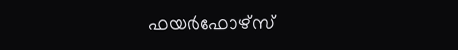ഫയർഫോഴ്സ്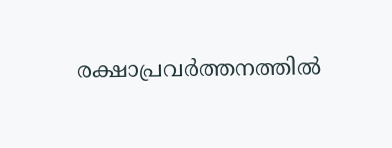രക്ഷാപ്രവർത്തനത്തിൽ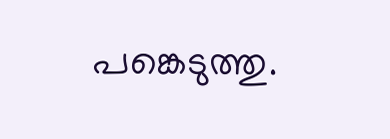പങ്കെടുത്തു.